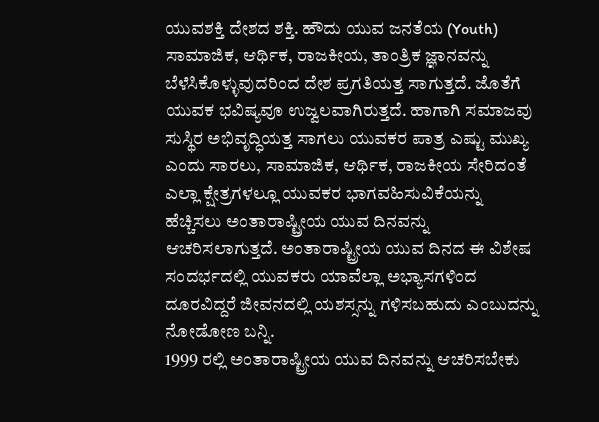ಯುವಶಕ್ತಿ ದೇಶದ ಶಕ್ತಿ. ಹೌದು ಯುವ ಜನತೆಯ (Youth) ಸಾಮಾಜಿಕ, ಆರ್ಥಿಕ, ರಾಜಕೀಯ, ತಾಂತ್ರಿಕ ಜ್ಞಾನವನ್ನು ಬೆಳೆಸಿಕೊಳ್ಳುವುದರಿಂದ ದೇಶ ಪ್ರಗತಿಯತ್ತ ಸಾಗುತ್ತದೆ. ಜೊತೆಗೆ ಯುವಕ ಭವಿಷ್ಯವೂ ಉಜ್ವಲವಾಗಿರುತ್ತದೆ. ಹಾಗಾಗಿ ಸಮಾಜವು ಸುಸ್ಥಿರ ಅಭಿವೃದ್ಧಿಯತ್ತ ಸಾಗಲು ಯುವಕರ ಪಾತ್ರ ಎಷ್ಟು ಮುಖ್ಯ ಎಂದು ಸಾರಲು, ಸಾಮಾಜಿಕ, ಆರ್ಥಿಕ, ರಾಜಕೀಯ ಸೇರಿದಂತೆ ಎಲ್ಲಾ ಕ್ಷೇತ್ರಗಳಲ್ಲೂ ಯುವಕರ ಭಾಗವಹಿಸುವಿಕೆಯನ್ನು ಹೆಚ್ಚಿಸಲು ಅಂತಾರಾಷ್ಟ್ರೀಯ ಯುವ ದಿನವನ್ನು ಆಚರಿಸಲಾಗುತ್ತದೆ. ಅಂತಾರಾಷ್ಟ್ರೀಯ ಯುವ ದಿನದ ಈ ವಿಶೇಷ ಸಂದರ್ಭದಲ್ಲಿ ಯುವಕರು ಯಾವೆಲ್ಲಾ ಅಭ್ಯಾಸಗಳಿಂದ ದೂರವಿದ್ದರೆ ಜೀವನದಲ್ಲಿ ಯಶಸ್ಸನ್ನು ಗಳಿಸಬಹುದು ಎಂಬುದನ್ನು ನೋಡೋಣ ಬನ್ನಿ.
1999 ರಲ್ಲಿ ಅಂತಾರಾಷ್ಟ್ರೀಯ ಯುವ ದಿನವನ್ನು ಆಚರಿಸಬೇಕು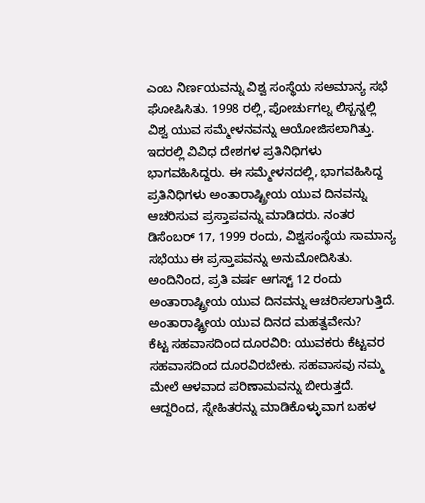ಎಂಬ ನಿರ್ಣಯವನ್ನು ವಿಶ್ವ ಸಂಸ್ಥೆಯ ಸಅಮಾನ್ಯ ಸಭೆ ಘೋಷಿಸಿತು. 1998 ರಲ್ಲಿ, ಪೋರ್ಚುಗಲ್ನ ಲಿಸ್ಬನ್ನಲ್ಲಿ ವಿಶ್ವ ಯುವ ಸಮ್ಮೇಳನವನ್ನು ಆಯೋಜಿಸಲಾಗಿತ್ತು. ಇದರಲ್ಲಿ ವಿವಿಧ ದೇಶಗಳ ಪ್ರತಿನಿಧಿಗಳು ಭಾಗವಹಿಸಿದ್ದರು. ಈ ಸಮ್ಮೇಳನದಲ್ಲಿ, ಭಾಗವಹಿಸಿದ್ದ ಪ್ರತಿನಿಧಿಗಳು ಅಂತಾರಾಷ್ಟ್ರೀಯ ಯುವ ದಿನವನ್ನು ಆಚರಿಸುವ ಪ್ರಸ್ತಾಪವನ್ನು ಮಾಡಿದರು. ನಂತರ ಡಿಸೆಂಬರ್ 17, 1999 ರಂದು, ವಿಶ್ವಸಂಸ್ಥೆಯ ಸಾಮಾನ್ಯ ಸಭೆಯು ಈ ಪ್ರಸ್ತಾಪವನ್ನು ಅನುಮೋದಿಸಿತು. ಅಂದಿನಿಂದ, ಪ್ರತಿ ವರ್ಷ ಆಗಸ್ಟ್ 12 ರಂದು ಅಂತಾರಾಷ್ಟ್ರೀಯ ಯುವ ದಿನವನ್ನು ಆಚರಿಸಲಾಗುತ್ತಿದೆ.
ಅಂತಾರಾಷ್ಟ್ರೀಯ ಯುವ ದಿನದ ಮಹತ್ವವೇನು?
ಕೆಟ್ಟ ಸಹವಾಸದಿಂದ ದೂರವಿರಿ: ಯುವಕರು ಕೆಟ್ಟವರ ಸಹವಾಸದಿಂದ ದೂರವಿರಬೇಕು. ಸಹವಾಸವು ನಮ್ಮ ಮೇಲೆ ಆಳವಾದ ಪರಿಣಾಮವನ್ನು ಬೀರುತ್ತದೆ. ಆದ್ದರಿಂದ, ಸ್ನೇಹಿತರನ್ನು ಮಾಡಿಕೊಳ್ಳುವಾಗ ಬಹಳ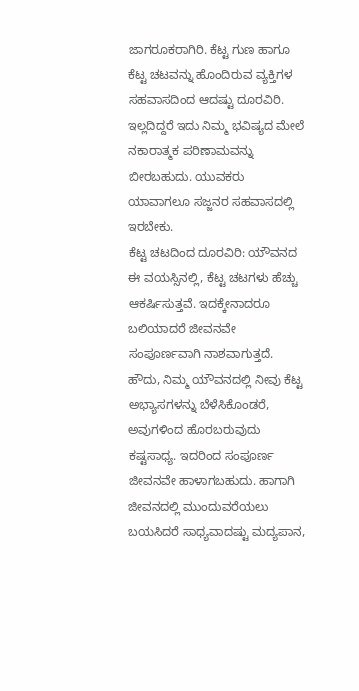ಜಾಗರೂಕರಾಗಿರಿ. ಕೆಟ್ಟ ಗುಣ ಹಾಗೂ ಕೆಟ್ಟ ಚಟವನ್ನು ಹೊಂದಿರುವ ವ್ಯಕ್ತಿಗಳ ಸಹವಾಸದಿಂದ ಆದಷ್ಟು ದೂರವಿರಿ. ಇಲ್ಲದಿದ್ದರೆ ಇದು ನಿಮ್ಮ ಭವಿಷ್ಯದ ಮೇಲೆ ನಕಾರಾತ್ಮಕ ಪರಿಣಾಮವನ್ನು ಬೀರಬಹುದು. ಯುವಕರು ಯಾವಾಗಲೂ ಸಜ್ಜನರ ಸಹವಾಸದಲ್ಲಿ ಇರಬೇಕು.
ಕೆಟ್ಟ ಚಟದಿಂದ ದೂರವಿರಿ: ಯೌವನದ ಈ ವಯಸ್ಸಿನಲ್ಲಿ, ಕೆಟ್ಟ ಚಟಗಳು ಹೆಚ್ಚು ಆಕರ್ಷಿಸುತ್ತವೆ. ಇದಕ್ಕೇನಾದರೂ ಬಲಿಯಾದರೆ ಜೀವನವೇ ಸಂಪೂರ್ಣವಾಗಿ ನಾಶವಾಗುತ್ತದೆ. ಹೌದು, ನಿಮ್ಮ ಯೌವನದಲ್ಲಿ ನೀವು ಕೆಟ್ಟ ಅಭ್ಯಾಸಗಳನ್ನು ಬೆಳೆಸಿಕೊಂಡರೆ, ಅವುಗಳಿಂದ ಹೊರಬರುವುದು ಕಷ್ಟಸಾಧ್ಯ. ಇದರಿಂದ ಸಂಪೂರ್ಣ ಜೀವನವೇ ಹಾಳಾಗಬಹುದು. ಹಾಗಾಗಿ ಜೀವನದಲ್ಲಿ ಮುಂದುವರೆಯಲು ಬಯಸಿದರೆ ಸಾಧ್ಯವಾದಷ್ಟು ಮದ್ಯಪಾನ,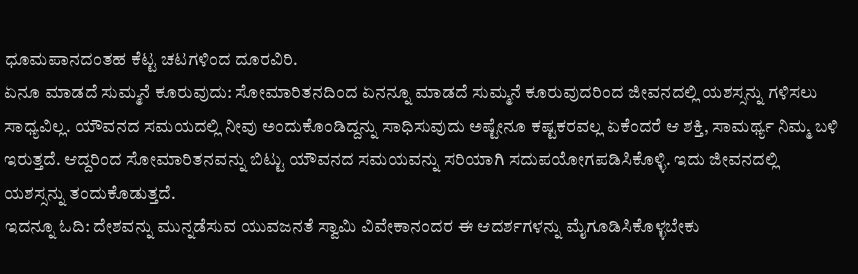ಧೂಮಪಾನದಂತಹ ಕೆಟ್ಟ ಚಟಗಳಿಂದ ದೂರವಿರಿ.
ಏನೂ ಮಾಡದೆ ಸುಮ್ಮನೆ ಕೂರುವುದು: ಸೋಮಾರಿತನದಿಂದ ಏನನ್ನೂ ಮಾಡದೆ ಸುಮ್ಮನೆ ಕೂರುವುದರಿಂದ ಜೀವನದಲ್ಲಿ ಯಶಸ್ಸನ್ನು ಗಳಿಸಲು ಸಾಧ್ಯವಿಲ್ಲ. ಯೌವನದ ಸಮಯದಲ್ಲಿ ನೀವು ಅಂದುಕೊಂಡಿದ್ದನ್ನು ಸಾಧಿಸುವುದು ಅಷ್ಟೇನೂ ಕಷ್ಟಕರವಲ್ಲ ಏಕೆಂದರೆ ಆ ಶಕ್ತಿ, ಸಾಮರ್ಥ್ಯ ನಿಮ್ಮ ಬಳಿ ಇರುತ್ತದೆ. ಆದ್ದರಿಂದ ಸೋಮಾರಿತನವನ್ನು ಬಿಟ್ಟು ಯೌವನದ ಸಮಯವನ್ನು ಸರಿಯಾಗಿ ಸದುಪಯೋಗಪಡಿಸಿಕೊಳ್ಳಿ. ಇದು ಜೀವನದಲ್ಲಿ ಯಶಸ್ಸನ್ನು ತಂದುಕೊಡುತ್ತದೆ.
ಇದನ್ನೂ ಓದಿ: ದೇಶವನ್ನು ಮುನ್ನಡೆಸುವ ಯುವಜನತೆ ಸ್ವಾಮಿ ವಿವೇಕಾನಂದರ ಈ ಆದರ್ಶಗಳನ್ನು ಮೈಗೂಡಿಸಿಕೊಳ್ಳಬೇಕು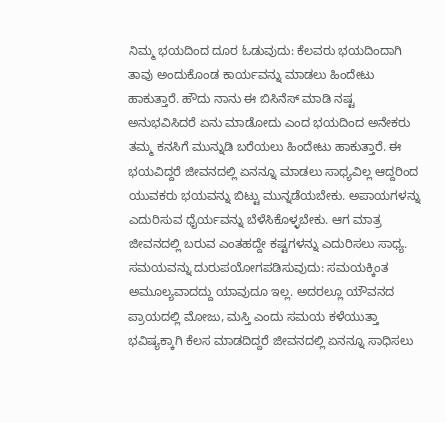ನಿಮ್ಮ ಭಯದಿಂದ ದೂರ ಓಡುವುದು: ಕೆಲವರು ಭಯದಿಂದಾಗಿ ತಾವು ಅಂದುಕೊಂಡ ಕಾರ್ಯವನ್ನು ಮಾಡಲು ಹಿಂದೇಟು ಹಾಕುತ್ತಾರೆ. ಹೌದು ನಾನು ಈ ಬಿಸಿನೆಸ್ ಮಾಡಿ ನಷ್ಟ ಅನುಭವಿಸಿದರೆ ಏನು ಮಾಡೋದು ಎಂದ ಭಯದಿಂದ ಅನೇಕರು ತಮ್ಮ ಕನಸಿಗೆ ಮುನ್ನುಡಿ ಬರೆಯಲು ಹಿಂದೇಟು ಹಾಕುತ್ತಾರೆ. ಈ ಭಯವಿದ್ದರೆ ಜೀವನದಲ್ಲಿ ಏನನ್ನೂ ಮಾಡಲು ಸಾಧ್ಯವಿಲ್ಲ ಆದ್ದರಿಂದ ಯುವಕರು ಭಯವನ್ನು ಬಿಟ್ಟು ಮುನ್ನಡೆಯಬೇಕು. ಅಪಾಯಗಳನ್ನು ಎದುರಿಸುವ ಧೈರ್ಯವನ್ನು ಬೆಳೆಸಿಕೊಳ್ಳಬೇಕು. ಆಗ ಮಾತ್ರ ಜೀವನದಲ್ಲಿ ಬರುವ ಎಂತಹದ್ದೇ ಕಷ್ಟಗಳನ್ನು ಎದುರಿಸಲು ಸಾಧ್ಯ.
ಸಮಯವನ್ನು ದುರುಪಯೋಗಪಡಿಸುವುದು: ಸಮಯಕ್ಕಿಂತ ಅಮೂಲ್ಯವಾದದ್ದು ಯಾವುದೂ ಇಲ್ಲ. ಅದರಲ್ಲೂ ಯೌವನದ ಪ್ರಾಯದಲ್ಲಿ ಮೋಜು, ಮಸ್ತಿ ಎಂದು ಸಮಯ ಕಳೆಯುತ್ತಾ ಭವಿಷ್ಯಕ್ಕಾಗಿ ಕೆಲಸ ಮಾಡದಿದ್ದರೆ ಜೀವನದಲ್ಲಿ ಏನನ್ನೂ ಸಾಧಿಸಲು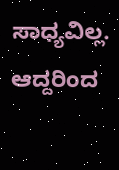ಸಾಧ್ಯವಿಲ್ಲ. ಆದ್ದರಿಂದ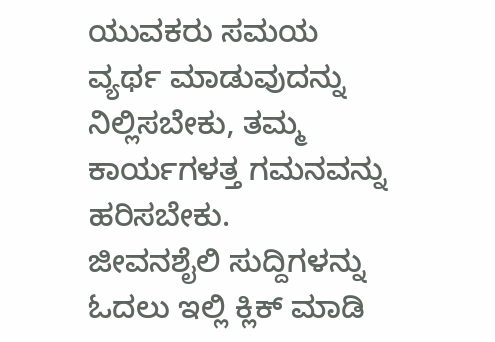ಯುವಕರು ಸಮಯ ವ್ಯರ್ಥ ಮಾಡುವುದನ್ನು ನಿಲ್ಲಿಸಬೇಕು, ತಮ್ಮ ಕಾರ್ಯಗಳತ್ತ ಗಮನವನ್ನು ಹರಿಸಬೇಕು.
ಜೀವನಶೈಲಿ ಸುದ್ದಿಗಳನ್ನು ಓದಲು ಇಲ್ಲಿ ಕ್ಲಿಕ್ ಮಾಡಿ